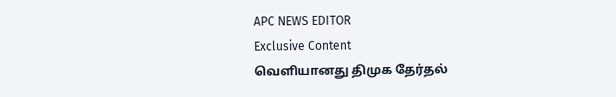APC NEWS EDITOR
Exclusive Content
வெளியானது திமுக தேர்தல்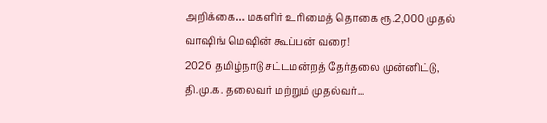அறிக்கை… மகளிர் உரிமைத் தொகை ரூ.2,000 முதல் வாஷிங் மெஷின் கூப்பன் வரை!
2026 தமிழ்நாடு சட்டமன்றத் தேர்தலை முன்னிட்டு, தி.மு.க. தலைவர் மற்றும் முதல்வர்...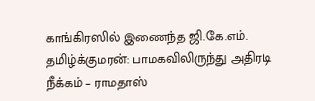காங்கிரஸில் இணைந்த ஜி.கே.எம். தமிழ்க்குமரன்: பாமகவிலிருந்து அதிரடி நீக்கம் – ராமதாஸ்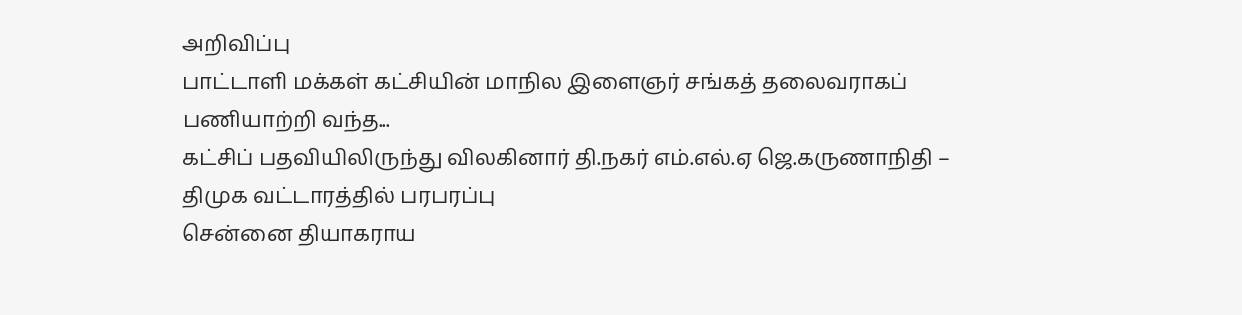அறிவிப்பு
பாட்டாளி மக்கள் கட்சியின் மாநில இளைஞர் சங்கத் தலைவராகப் பணியாற்றி வந்த...
கட்சிப் பதவியிலிருந்து விலகினார் தி.நகர் எம்.எல்.ஏ ஜெ.கருணாநிதி – திமுக வட்டாரத்தில் பரபரப்பு
சென்னை தியாகராய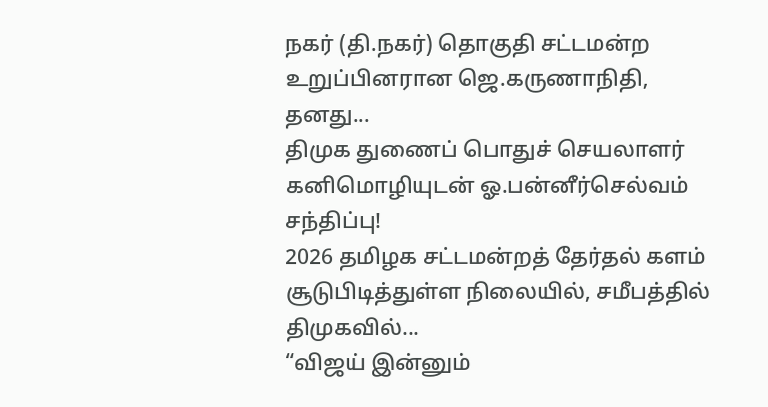நகர் (தி.நகர்) தொகுதி சட்டமன்ற உறுப்பினரான ஜெ.கருணாநிதி, தனது...
திமுக துணைப் பொதுச் செயலாளர் கனிமொழியுடன் ஓ.பன்னீர்செல்வம் சந்திப்பு!
2026 தமிழக சட்டமன்றத் தேர்தல் களம் சூடுபிடித்துள்ள நிலையில், சமீபத்தில் திமுகவில்...
“விஜய் இன்னும்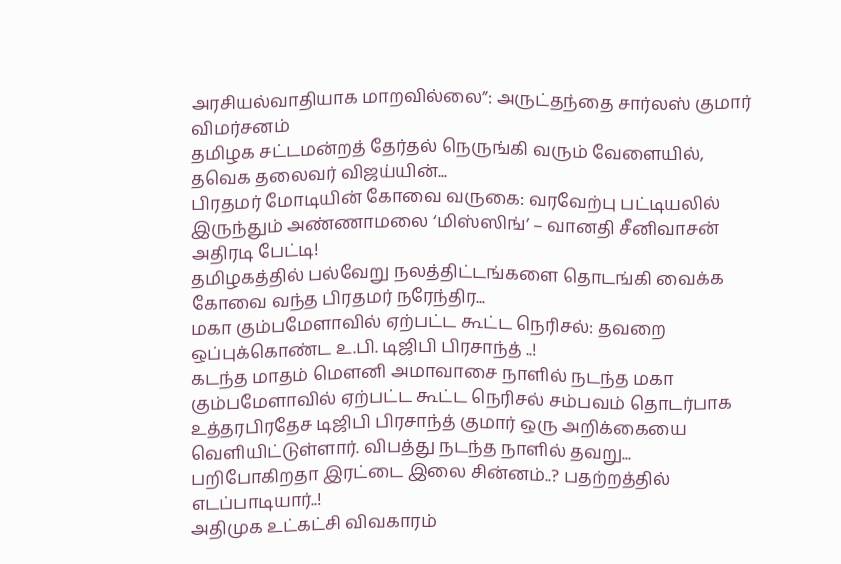அரசியல்வாதியாக மாறவில்லை”: அருட்தந்தை சார்லஸ் குமார் விமர்சனம்
தமிழக சட்டமன்றத் தேர்தல் நெருங்கி வரும் வேளையில், தவெக தலைவர் விஜய்யின்...
பிரதமர் மோடியின் கோவை வருகை: வரவேற்பு பட்டியலில் இருந்தும் அண்ணாமலை ‘மிஸ்ஸிங்’ – வானதி சீனிவாசன் அதிரடி பேட்டி!
தமிழகத்தில் பல்வேறு நலத்திட்டங்களை தொடங்கி வைக்க கோவை வந்த பிரதமர் நரேந்திர...
மகா கும்பமேளாவில் ஏற்பட்ட கூட்ட நெரிசல்: தவறை ஒப்புக்கொண்ட உ.பி. டிஜிபி பிரசாந்த் ..!
கடந்த மாதம் மௌனி அமாவாசை நாளில் நடந்த மகா கும்பமேளாவில் ஏற்பட்ட கூட்ட நெரிசல் சம்பவம் தொடர்பாக உத்தரபிரதேச டிஜிபி பிரசாந்த் குமார் ஒரு அறிக்கையை வெளியிட்டுள்ளார். விபத்து நடந்த நாளில் தவறு...
பறிபோகிறதா இரட்டை இலை சின்னம்..? பதற்றத்தில் எடப்பாடியார்..!
அதிமுக உட்கட்சி விவகாரம்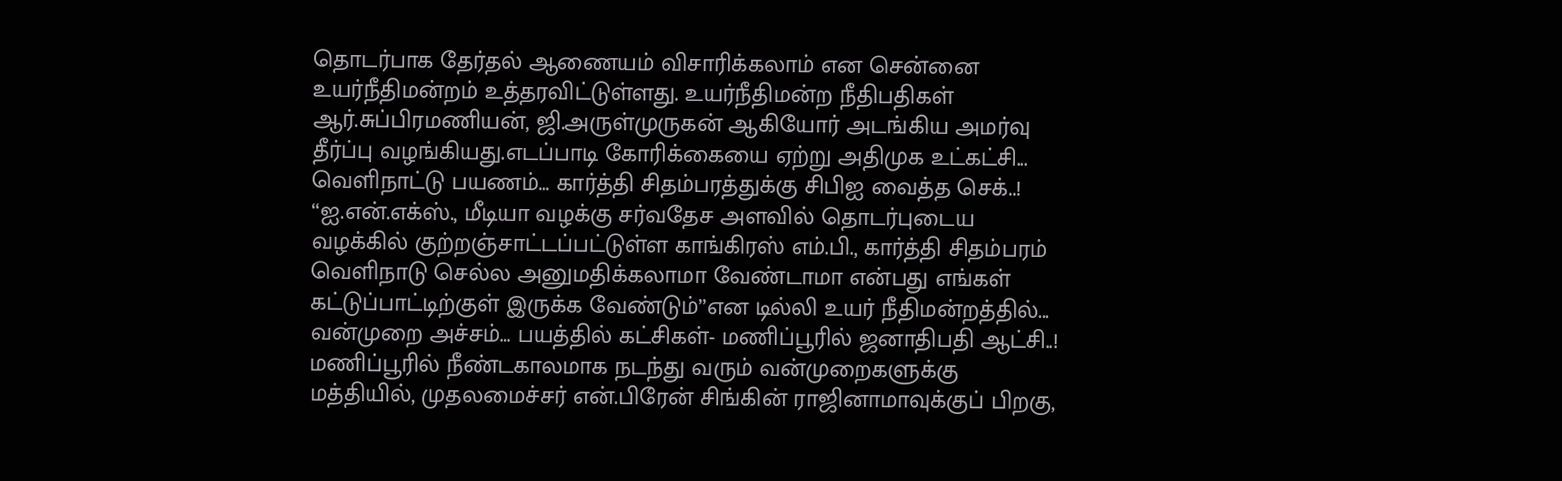தொடர்பாக தேர்தல் ஆணையம் விசாரிக்கலாம் என சென்னை உயர்நீதிமன்றம் உத்தரவிட்டுள்ளது. உயர்நீதிமன்ற நீதிபதிகள் ஆர்.சுப்பிரமணியன், ஜி.அருள்முருகன் ஆகியோர் அடங்கிய அமர்வு தீர்ப்பு வழங்கியது.எடப்பாடி கோரிக்கையை ஏற்று அதிமுக உட்கட்சி...
வெளிநாட்டு பயணம்… கார்த்தி சிதம்பரத்துக்கு சிபிஐ வைத்த செக்..!
‘‘ஐ.என்.எக்ஸ்., மீடியா வழக்கு சர்வதேச அளவில் தொடர்புடைய வழக்கில் குற்றஞ்சாட்டப்பட்டுள்ள காங்கிரஸ் எம்.பி., கார்த்தி சிதம்பரம் வெளிநாடு செல்ல அனுமதிக்கலாமா வேண்டாமா என்பது எங்கள் கட்டுப்பாட்டிற்குள் இருக்க வேண்டும்’’என டில்லி உயர் நீதிமன்றத்தில்...
வன்முறை அச்சம்… பயத்தில் கட்சிகள்- மணிப்பூரில் ஜனாதிபதி ஆட்சி..!
மணிப்பூரில் நீண்டகாலமாக நடந்து வரும் வன்முறைகளுக்கு மத்தியில், முதலமைச்சர் என்.பிரேன் சிங்கின் ராஜினாமாவுக்குப் பிறகு,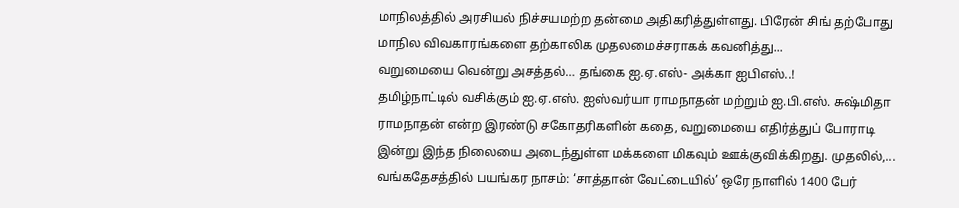மாநிலத்தில் அரசியல் நிச்சயமற்ற தன்மை அதிகரித்துள்ளது. பிரேன் சிங் தற்போது மாநில விவகாரங்களை தற்காலிக முதலமைச்சராகக் கவனித்து...
வறுமையை வென்று அசத்தல்… தங்கை ஐ.ஏ.எஸ்- அக்கா ஐபிஎஸ்..!
தமிழ்நாட்டில் வசிக்கும் ஐ.ஏ.எஸ். ஐஸ்வர்யா ராமநாதன் மற்றும் ஐ.பி.எஸ். சுஷ்மிதா ராமநாதன் என்ற இரண்டு சகோதரிகளின் கதை, வறுமையை எதிர்த்துப் போராடி இன்று இந்த நிலையை அடைந்துள்ள மக்களை மிகவும் ஊக்குவிக்கிறது. முதலில்,...
வங்கதேசத்தில் பயங்கர நாசம்: ‘சாத்தான் வேட்டையில்’ ஒரே நாளில் 1400 பேர்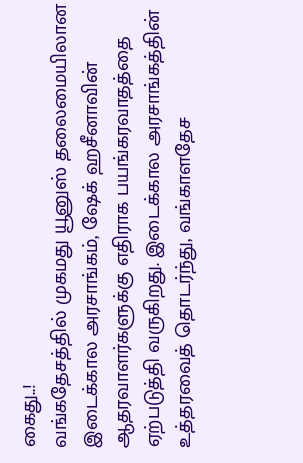கைது..!
வங்கதேசத்தில் முகமது யூனுஸ் தலைமையிலான இடைக்கால அரசாங்கம், ஷேக் ஹசீனாவின் ஆதரவாளர்களுக்கு எதிராக பயங்கரவாதத்தை ஏற்படுத்தி வருகிறது. இடைக்கால அரசாங்கத்தின் உத்தரவைத் தொடர்ந்து, வங்காளதேச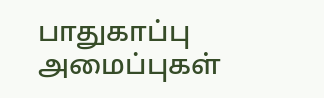பாதுகாப்பு அமைப்புகள்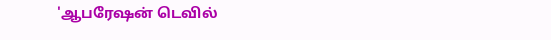'ஆபரேஷன் டெவில்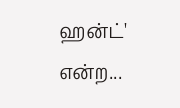ஹன்ட்' என்ற...